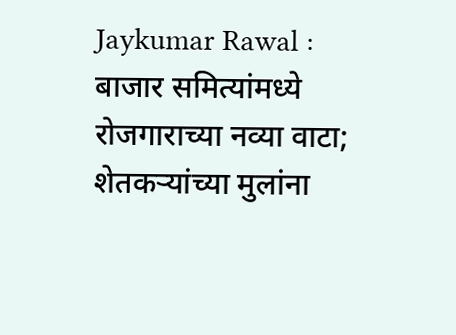Jaykumar Rawal : बाजार समित्यांमध्ये रोजगाराच्या नव्या वाटा; शेतकऱ्यांच्या मुलांना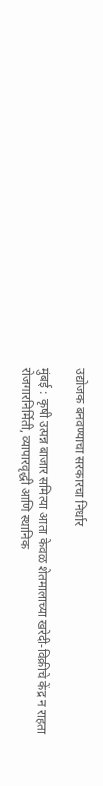उद्योजक बनवण्याचा सरकारचा निर्धार

मुंबई : कृषी उत्पन्न बाजार समित्या आता केवळ शेतमालाच्या खरेदी-विक्रीचे केंद्र न राहता रोजगारनिर्मिती, व्यापारवृद्धी आणि स्थानिक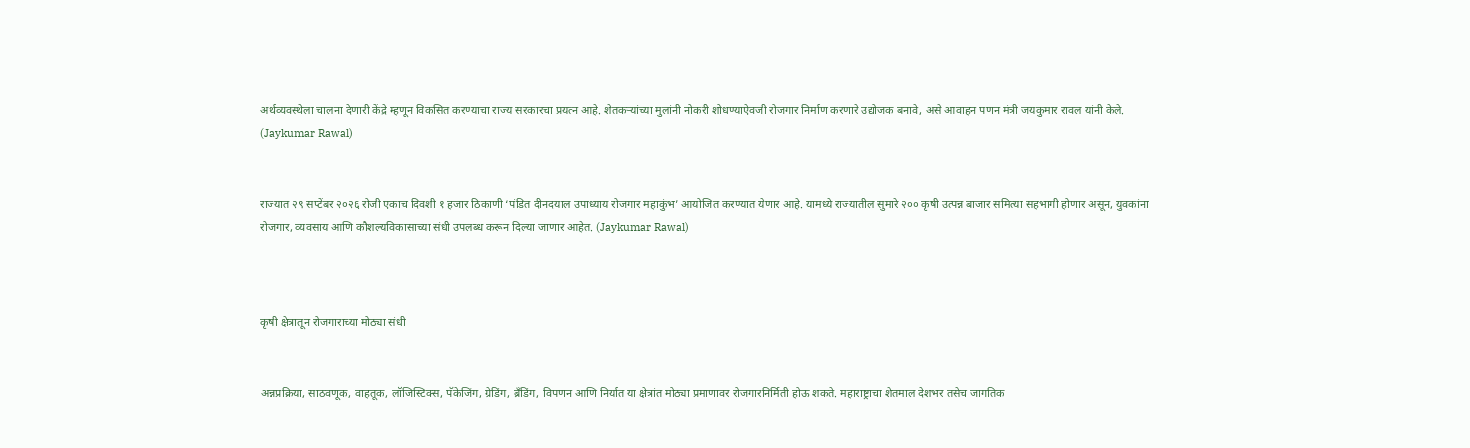अर्थव्यवस्थेला चालना देणारी केंद्रे म्हणून विकसित करण्याचा राज्य सरकारचा प्रयत्न आहे. शेतकऱ्यांच्या मुलांनी नोकरी शोधण्याऐवजी रोजगार निर्माण करणारे उद्योजक बनावे, असे आवाहन पणन मंत्री जयकुमार रावल यांनी केले. (Jaykumar Rawal)


राज्यात २९ सप्टेंबर २०२६ रोजी एकाच दिवशी १ हजार ठिकाणी ‘पंडित दीनदयाल उपाध्याय रोजगार महाकुंभ’ आयोजित करण्यात येणार आहे. यामध्ये राज्यातील सुमारे २०० कृषी उत्पन्न बाजार समित्या सहभागी होणार असून, युवकांना रोजगार, व्यवसाय आणि कौशल्यविकासाच्या संधी उपलब्ध करून दिल्या जाणार आहेत. (Jaykumar Rawal)



कृषी क्षेत्रातून रोजगाराच्या मोठ्या संधी


अन्नप्रक्रिया, साठवणूक, वाहतूक, लॉजिस्टिक्स, पॅकेजिंग, ग्रेडिंग, ब्रँडिंग, विपणन आणि निर्यात या क्षेत्रांत मोठ्या प्रमाणावर रोजगारनिर्मिती होऊ शकते. महाराष्ट्राचा शेतमाल देशभर तसेच जागतिक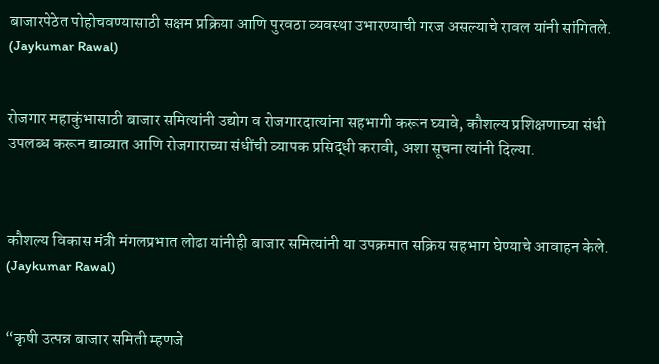बाजारपेठेत पोहोचवण्यासाठी सक्षम प्रक्रिया आणि पुरवठा व्यवस्था उभारण्याची गरज असल्याचे रावल यांनी सांगितले. (Jaykumar Rawal)


रोजगार महाकुंभासाठी बाजार समित्यांनी उद्योग व रोजगारदात्यांना सहभागी करून घ्यावे, कौशल्य प्रशिक्षणाच्या संधी उपलब्ध करून द्याव्यात आणि रोजगाराच्या संधींची व्यापक प्रसिद्धी करावी, अशा सूचना त्यांनी दिल्या.



कौशल्य विकास मंत्री मंगलप्रभात लोढा यांनीही बाजार समित्यांनी या उपक्रमात सक्रिय सहभाग घेण्याचे आवाहन केले. (Jaykumar Rawal)


“कृषी उत्पन्न बाजार समिती म्हणजे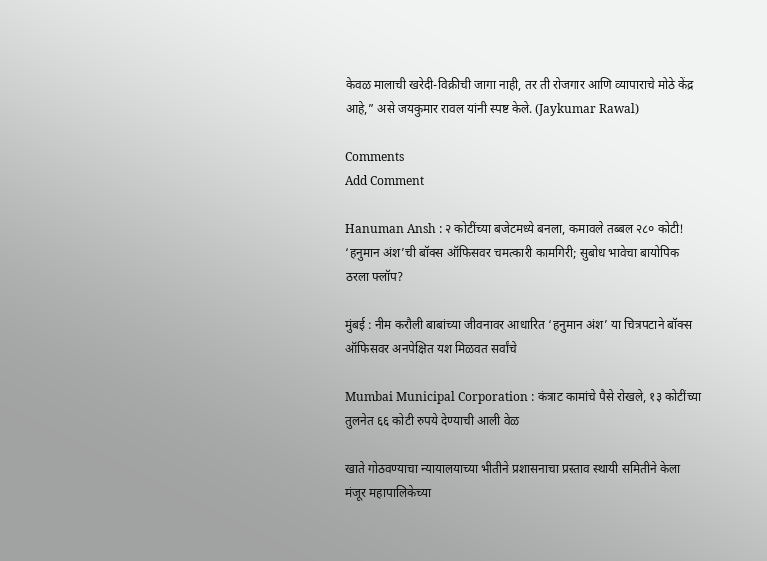केवळ मालाची खरेदी-विक्रीची जागा नाही, तर ती रोजगार आणि व्यापाराचे मोठे केंद्र आहे,” असे जयकुमार रावल यांनी स्पष्ट केले. (Jaykumar Rawal)

Comments
Add Comment

Hanuman Ansh : २ कोटींच्या बजेटमध्ये बनला, कमावले तब्बल २८० कोटी! ‘हनुमान अंश’ची बॉक्स ऑफिसवर चमत्कारी कामगिरी; सुबोध भावेचा बायोपिक ठरला फ्लॉप?

मुंबई : नीम करौली बाबांच्या जीवनावर आधारित ‘हनुमान अंश’ या चित्रपटाने बॉक्स ऑफिसवर अनपेक्षित यश मिळवत सर्वांचे

Mumbai Municipal Corporation : कंत्राट कामांचे पैसे रोखले, १३ कोटींच्या तुलनेत ६६ कोटी रुपये देण्याची आली वेळ

खाते गोठवण्याचा न्यायालयाच्या भीतीने प्रशासनाचा प्रस्ताव स्थायी समितीने केला मंजूर महापालिकेच्या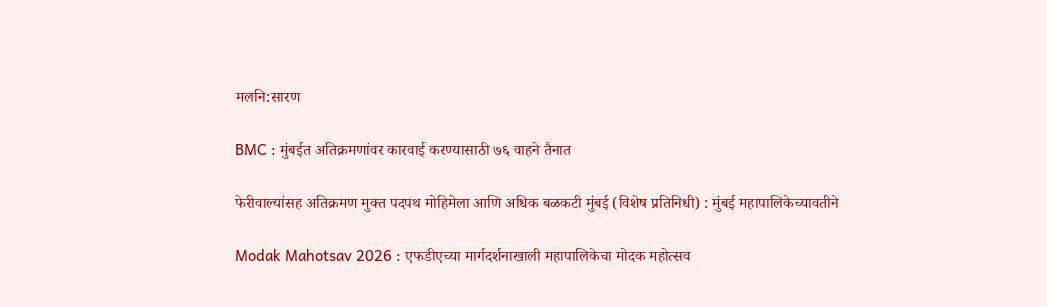मलनि:सारण

BMC : मुंबईत अतिक्रमणांवर कारवाई करण्यासाठी ७६ वाहने तैनात

फेरीवाल्यांसह अतिक्रमण मुक्त पदपथ मोहिमेला आणि अधिक बळकटी मुंबई (विशेष प्रतिनिधी) : मुंबई महापालिकेच्यावतीने

Modak Mahotsav 2026 : एफडीएच्या मार्गदर्शनाखाली महापालिकेचा मोदक महोत्सव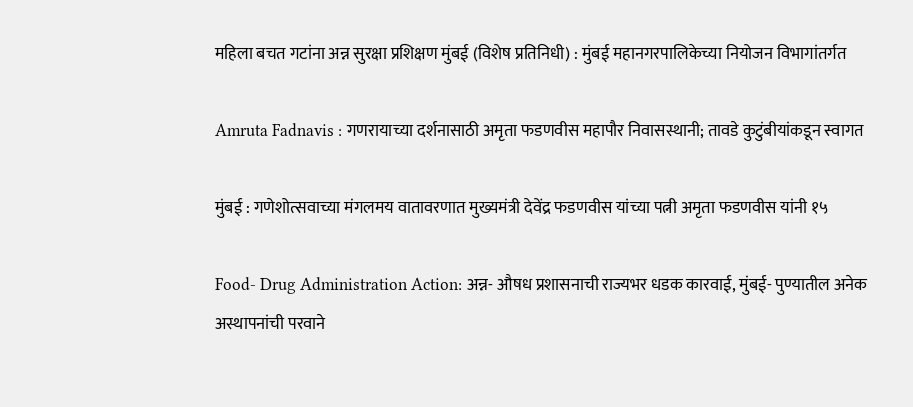महिला बचत गटांना अन्न सुरक्षा प्रशिक्षण मुंबई (विशेष प्रतिनिधी) : मुंबई महानगरपालिकेच्या नियोजन विभागांतर्गत

Amruta Fadnavis : गणरायाच्या दर्शनासाठी अमृता फडणवीस महापौर निवासस्थानी; तावडे कुटुंबीयांकडून स्वागत

मुंबई : गणेशोत्सवाच्या मंगलमय वातावरणात मुख्यमंत्री देवेंद्र फडणवीस यांच्या पत्नी अमृता फडणवीस यांनी १५

Food- Drug Administration Action: अन्न- औषध प्रशासनाची राज्यभर धडक कारवाई, मुंबई- पुण्यातील अनेक अस्थापनांची परवाने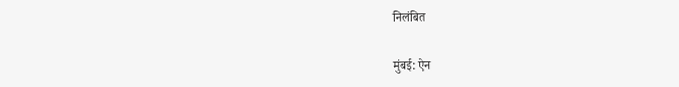निलंबित

मुंबई: ऐन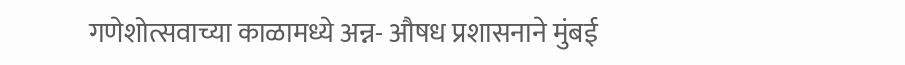गणेशोत्सवाच्या काळामध्ये अन्न- औषध प्रशासनाने मुंबई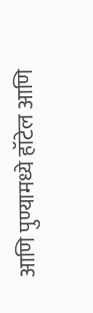आणि पुण्यामध्ये हॉटेल आणि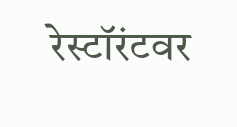रेस्टॉरंटवर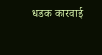धडक कारवाई